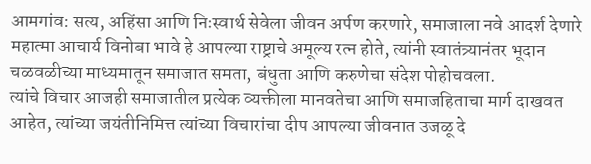आमगांव: सत्य, अहिंसा आणि निःस्वार्थ सेवेला जीवन अर्पण करणारे, समाजाला नवे आदर्श देणारे महात्मा आचार्य विनोबा भावे हे आपल्या राष्ट्राचे अमूल्य रत्न होते, त्यांनी स्वातंत्र्यानंतर भूदान चळवळीच्या माध्यमातून समाजात समता, बंधुता आणि करुणेचा संदेश पोहोचवला.
त्यांचे विचार आजही समाजातील प्रत्येक व्यक्तीला मानवतेचा आणि समाजहिताचा मार्ग दाखवत आहेत, त्यांच्या जयंतीनिमित्त त्यांच्या विचारांचा दीप आपल्या जीवनात उजळू दे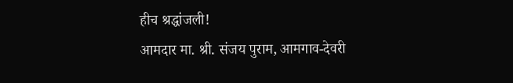हीच श्रद्धांजली!
आमदार मा. श्री. संजय पुराम, आमगाव-देवरी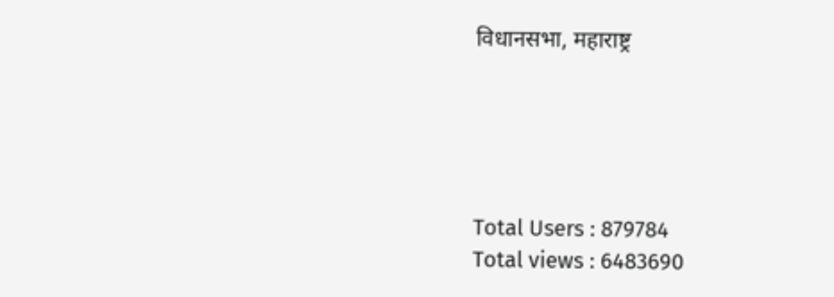विधानसभा, महाराष्ट्र





Total Users : 879784
Total views : 6483690